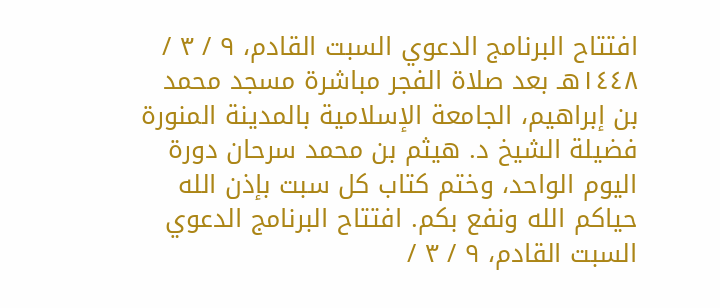افتتاح البرنامج الدعوي السبت القادم، ٩ / ٣ / ١٤٤٨هـ بعد صلاة الفجر مباشرة مسجد محمد بن إبراهيم، الجامعة الإسلامية بالمدينة المنورة فضيلة الشيخ د. هيثم بن محمد سرحان دورة اليوم الواحد، وختم كتاب كل سبت بإذن الله حياكم الله ونفع بكم. افتتاح البرنامج الدعوي السبت القادم، ٩ / ٣ /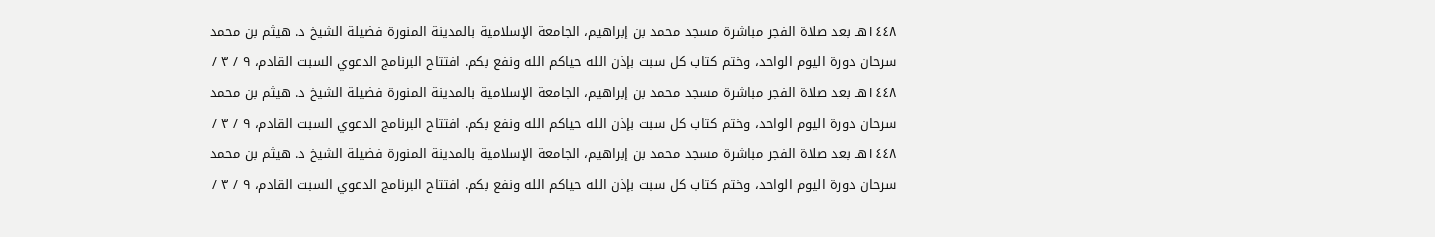١٤٤٨هـ بعد صلاة الفجر مباشرة مسجد محمد بن إبراهيم، الجامعة الإسلامية بالمدينة المنورة فضيلة الشيخ د. هيثم بن محمد سرحان دورة اليوم الواحد، وختم كتاب كل سبت بإذن الله حياكم الله ونفع بكم. افتتاح البرنامج الدعوي السبت القادم، ٩ / ٣ / ١٤٤٨هـ بعد صلاة الفجر مباشرة مسجد محمد بن إبراهيم، الجامعة الإسلامية بالمدينة المنورة فضيلة الشيخ د. هيثم بن محمد سرحان دورة اليوم الواحد، وختم كتاب كل سبت بإذن الله حياكم الله ونفع بكم. افتتاح البرنامج الدعوي السبت القادم، ٩ / ٣ / ١٤٤٨هـ بعد صلاة الفجر مباشرة مسجد محمد بن إبراهيم، الجامعة الإسلامية بالمدينة المنورة فضيلة الشيخ د. هيثم بن محمد سرحان دورة اليوم الواحد، وختم كتاب كل سبت بإذن الله حياكم الله ونفع بكم. افتتاح البرنامج الدعوي السبت القادم، ٩ / ٣ /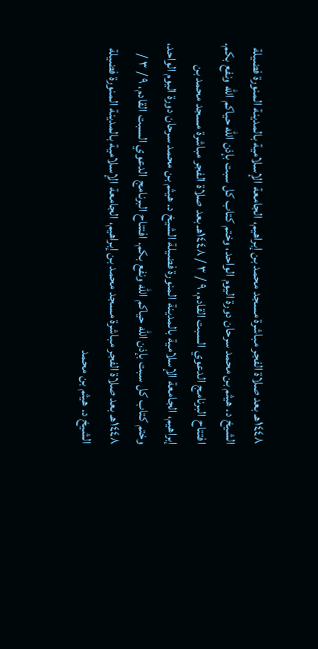١٤٤٨هـ بعد صلاة الفجر مباشرة مسجد محمد بن إبراهيم، الجامعة الإسلامية بالمدينة المنورة فضيلة الشيخ د. هيثم بن محمد سرحان دورة اليوم الواحد، وختم كتاب كل سبت بإذن الله حياكم الله ونفع بكم. افتتاح البرنامج الدعوي السبت القادم، ٩ / ٣ / ١٤٤٨هـ بعد صلاة الفجر مباشرة مسجد محمد بن إبراهيم، الجامعة الإسلامية بالمدينة المنورة فضيلة الشيخ د. هيثم بن محمد سرحان دورة اليوم الواحد، وختم كتاب كل سبت بإذن الله حياكم الله ونفع بكم. افتتاح البرنامج الدعوي السبت القادم، ٩ / ٣ / ١٤٤٨هـ بعد صلاة الفجر مباشرة مسجد محمد بن إبراهيم، الجامعة الإسلامية بالمدينة المنورة فضيلة الشيخ د. هيثم بن محمد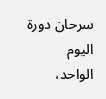سرحان دورة اليوم الواحد،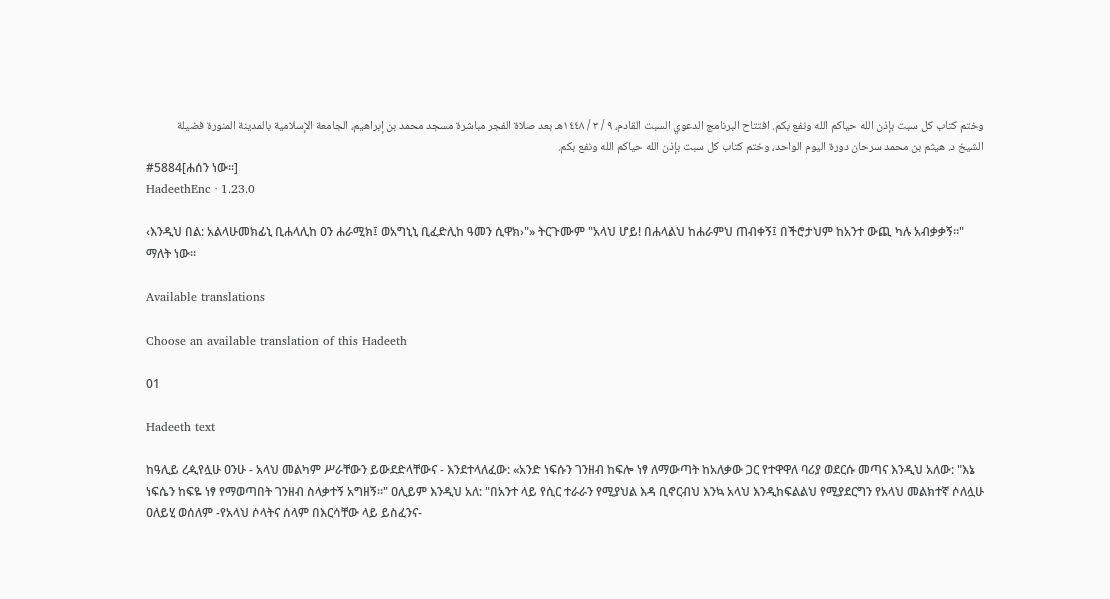وختم كتاب كل سبت بإذن الله حياكم الله ونفع بكم. افتتاح البرنامج الدعوي السبت القادم، ٩ / ٣ / ١٤٤٨هـ بعد صلاة الفجر مباشرة مسجد محمد بن إبراهيم، الجامعة الإسلامية بالمدينة المنورة فضيلة الشيخ د. هيثم بن محمد سرحان دورة اليوم الواحد، وختم كتاب كل سبت بإذن الله حياكم الله ونفع بكم.
#5884[ሐሰን ነው።]
HadeethEnc · 1.23.0

‹እንዲህ በል: አልላሁመክፊኒ ቢሐላሊከ ዐን ሐራሚክ፤ ወአግኒኒ ቢፈድሊከ ዓመን ሲዋክ›"» ትርጉሙም "አላህ ሆይ! በሐላልህ ከሐራምህ ጠብቀኝ፤ በችሮታህም ከአንተ ውጪ ካሉ አብቃቃኝ።" ማለት ነው።

Available translations

Choose an available translation of this Hadeeth

01

Hadeeth text

ከዓሊይ ረዺየሏሁ ዐንሁ - አላህ መልካም ሥራቸውን ይውደድላቸውና - እንደተላለፈው: «አንድ ነፍሱን ገንዘብ ከፍሎ ነፃ ለማውጣት ከአለቃው ጋር የተዋዋለ ባሪያ ወደርሱ መጣና እንዲህ አለው: "እኔ ነፍሴን ከፍዬ ነፃ የማወጣበት ገንዘብ ስላቃተኝ አግዘኝ።" ዐሊይም እንዲህ አለ: "በአንተ ላይ የሲር ተራራን የሚያህል እዳ ቢኖርብህ እንኳ አላህ እንዲከፍልልህ የሚያደርግን የአላህ መልክተኛ ሶለሏሁ ዐለይሂ ወሰለም -የአላህ ሶላትና ሰላም በእርሳቸው ላይ ይስፈንና-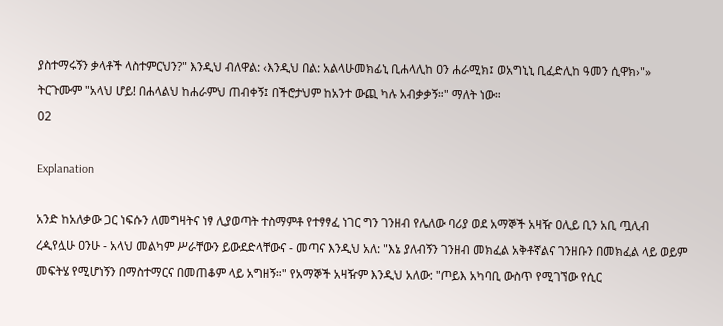ያስተማሩኝን ቃላቶች ላስተምርህን?" እንዲህ ብለዋል: ‹እንዲህ በል: አልላሁመክፊኒ ቢሐላሊከ ዐን ሐራሚክ፤ ወአግኒኒ ቢፈድሊከ ዓመን ሲዋክ›"» ትርጉሙም "አላህ ሆይ! በሐላልህ ከሐራምህ ጠብቀኝ፤ በችሮታህም ከአንተ ውጪ ካሉ አብቃቃኝ።" ማለት ነው።
02

Explanation

አንድ ከአለቃው ጋር ነፍሱን ለመግዛትና ነፃ ሊያወጣት ተስማምቶ የተፃፃፈ ነገር ግን ገንዘብ የሌለው ባሪያ ወደ አማኞች አዛዥ ዐሊይ ቢን አቢ ጧሊብ ረዺየሏሁ ዐንሁ - አላህ መልካም ሥራቸውን ይውደድላቸውና - መጣና እንዲህ አለ: "እኔ ያለብኝን ገንዘብ መክፈል አቅቶኛልና ገንዘቡን በመክፈል ላይ ወይም መፍትሄ የሚሆነኝን በማስተማርና በመጠቆም ላይ አግዘኝ።" የአማኞች አዛዥም እንዲህ አለው: "ጦይእ አካባቢ ውስጥ የሚገኘው የሲር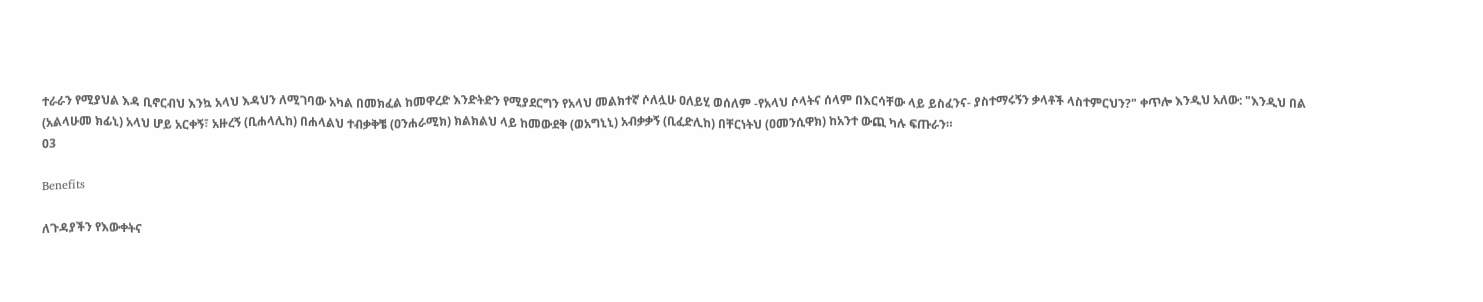ተራራን የሚያህል እዳ ቢኖርብህ እንኳ አላህ እዳህን ለሚገባው አካል በመክፈል ከመዋረድ እንድትድን የሚያደርግን የአላህ መልክተኛ ሶለሏሁ ዐለይሂ ወሰለም -የአላህ ሶላትና ሰላም በእርሳቸው ላይ ይስፈንና- ያስተማሩኝን ቃላቶች ላስተምርህን?" ቀጥሎ እንዲህ አለው: "እንዲህ በል (አልላሁመ ክፊኒ) አላህ ሆይ አርቀኝ፣ አዙረኝ (ቢሐላሊከ) በሐላልህ ተብቃቅቼ (ዐንሐራሚክ) ክልክልህ ላይ ከመውደቅ (ወአግኒኒ) አብቃቃኝ (ቢፈድሊከ) በቸርነትህ (ዐመንሲዋክ) ከአንተ ውጪ ካሉ ፍጡራን።
03

Benefits

ለጉዳያችን የእውቀትና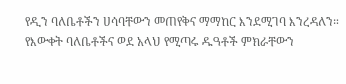የዲን ባለቤቶችን ሀሳባቸውን መጠየቅና ማማከር እንደሚገባ እንረዳለን።
የእውቀት ባለቤቶችና ወደ አላህ የሚጣሩ ዱዓቶች ምክራቸውን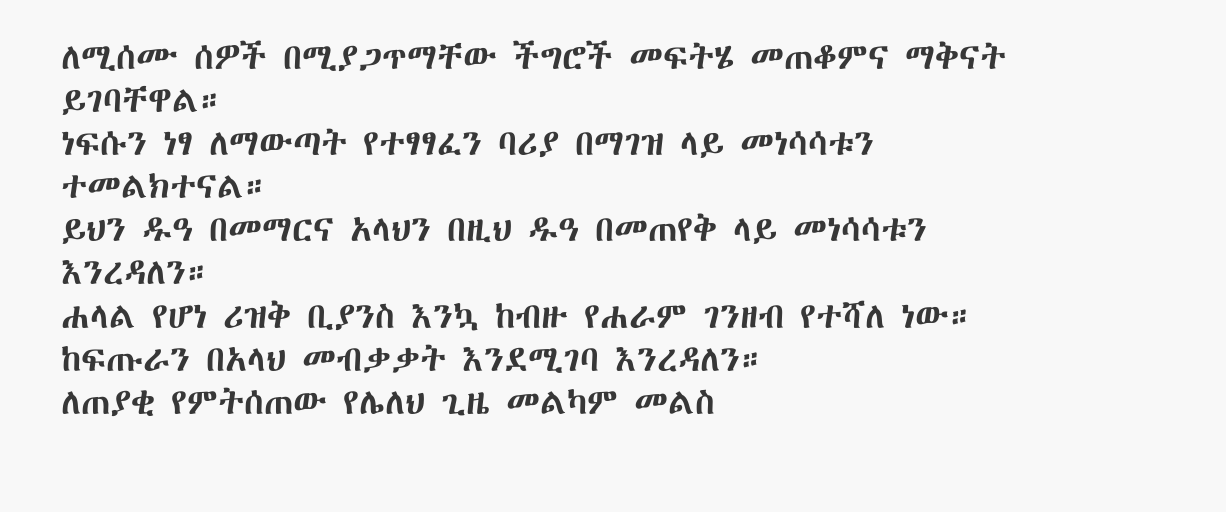ለሚሰሙ ሰዎች በሚያጋጥማቸው ችግሮች መፍትሄ መጠቆምና ማቅናት ይገባቸዋል።
ነፍሱን ነፃ ለማውጣት የተፃፃፈን ባሪያ በማገዝ ላይ መነሳሳቱን ተመልክተናል።
ይህን ዱዓ በመማርና አላህን በዚህ ዱዓ በመጠየቅ ላይ መነሳሳቱን እንረዳለን።
ሐላል የሆነ ሪዝቅ ቢያንስ እንኳ ከብዙ የሐራም ገንዘብ የተሻለ ነው።
ከፍጡራን በአላህ መብቃቃት እንደሚገባ እንረዳለን።
ለጠያቂ የምትሰጠው የሌለህ ጊዜ መልካም መልስ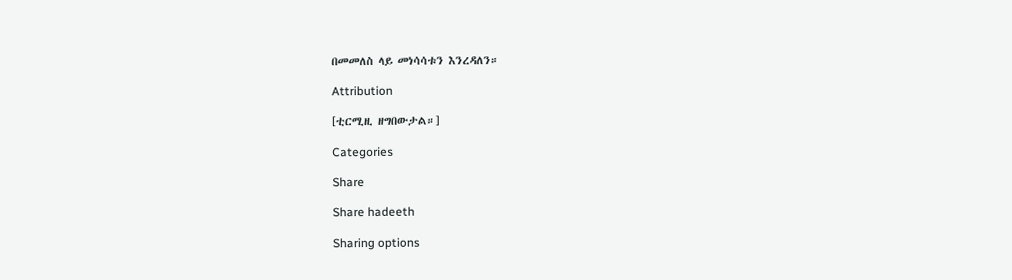በመመለስ ላይ መነሳሳቱን እንረዳለን።

Attribution

[ቲርሚዚ ዘግበውታል።]

Categories

Share

Share hadeeth

Sharing options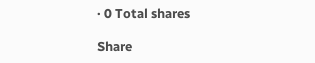· 0 Total shares

Share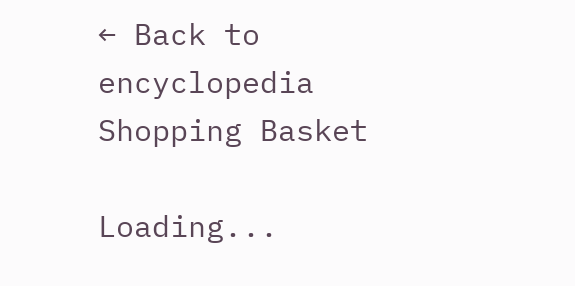← Back to encyclopedia
Shopping Basket

Loading...